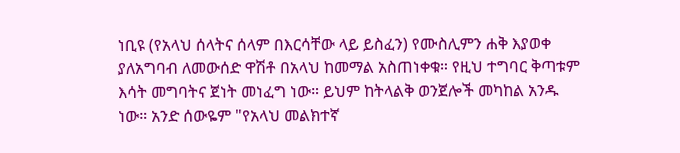ነቢዩ (የአላህ ሰላትና ሰላም በእርሳቸው ላይ ይስፈን) የሙስሊምን ሐቅ እያወቀ ያለአግባብ ለመውሰድ ዋሽቶ በአላህ ከመማል አስጠነቀቁ። የዚህ ተግባር ቅጣቱም እሳት መግባትና ጀነት መነፈግ ነው። ይህም ከትላልቅ ወንጀሎች መካከል አንዱ ነው። አንድ ሰውዬም "የአላህ መልክተኛ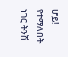ሆይ! የተማለበት ነገር ትንሽ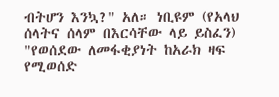ብትሆን እንኳ?" አለ። ነቢዩም (የአላህ ሰላትና ሰላም በእርሳቸው ላይ ይስፈን) "የወሰደው ለመፋቂያነት ከአራክ ዛፍ የሚወሰድ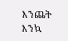እንጨት እንኳ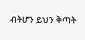ብትሆን ይህን ቅጣት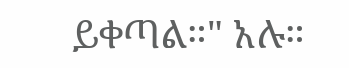ይቀጣል።" አሉ።